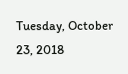Tuesday, October 23, 2018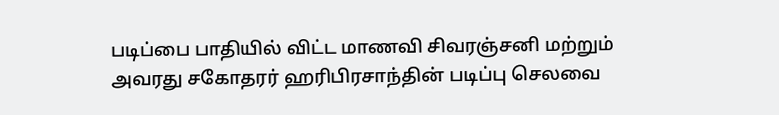படிப்பை பாதியில் விட்ட மாணவி சிவரஞ்சனி மற்றும் அவரது சகோதரர் ஹரிபிரசாந்தின் படிப்பு செலவை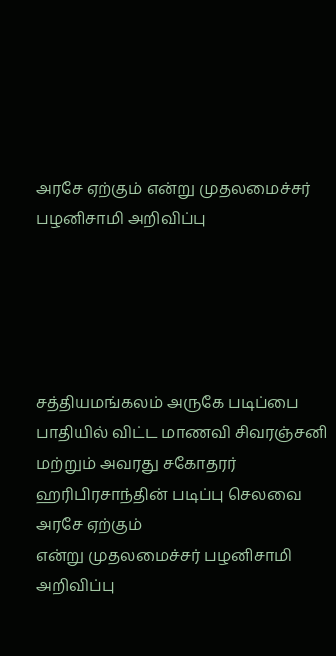அரசே ஏற்கும் என்று முதலமைச்சர் பழனிசாமி அறிவிப்பு





சத்தியமங்கலம் அருகே படிப்பை பாதியில் விட்ட மாணவி சிவரஞ்சனி மற்றும் அவரது சகோதரர் ஹரிபிரசாந்தின் படிப்பு செலவை அரசே ஏற்கும்
என்று முதலமைச்சர் பழனிசாமி அறிவிப்பு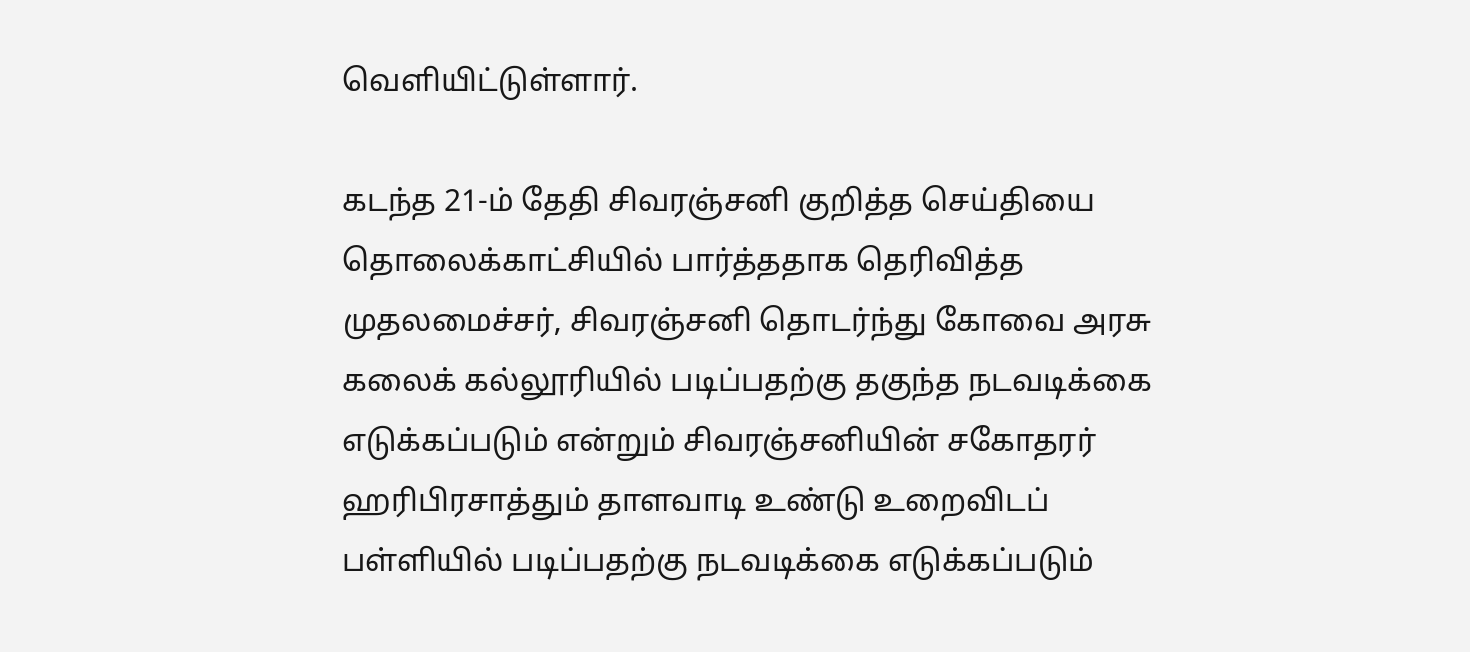வெளியிட்டுள்ளார்.

கடந்த 21-ம் தேதி சிவரஞ்சனி குறித்த செய்தியை தொலைக்காட்சியில் பார்த்ததாக தெரிவித்த முதலமைச்சர், சிவரஞ்சனி தொடர்ந்து கோவை அரசு கலைக் கல்லூரியில் படிப்பதற்கு தகுந்த நடவடிக்கை எடுக்கப்படும் என்றும் சிவரஞ்சனியின் சகோதரர் ஹரிபிரசாத்தும் தாளவாடி உண்டு உறைவிடப் பள்ளியில் படிப்பதற்கு நடவடிக்கை எடுக்கப்படும்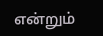என்றும்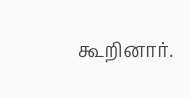கூறினார்.